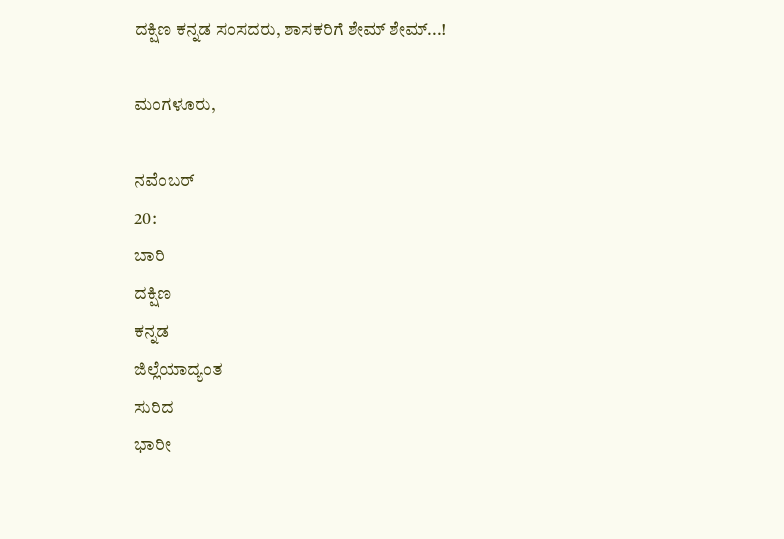ದಕ್ಷಿಣ ಕನ್ನಡ ಸಂಸದರು, ಶಾಸಕರಿಗೆ ಶೇಮ್ ಶೇಮ್...!

ಮಂಗಳೂರು,

ನವೆಂಬರ್
20:
ಬಾರಿ
ದಕ್ಷಿಣ
ಕನ್ನಡ
ಜಿಲ್ಲೆಯಾದ್ಯಂತ
ಸುರಿದ
ಭಾರೀ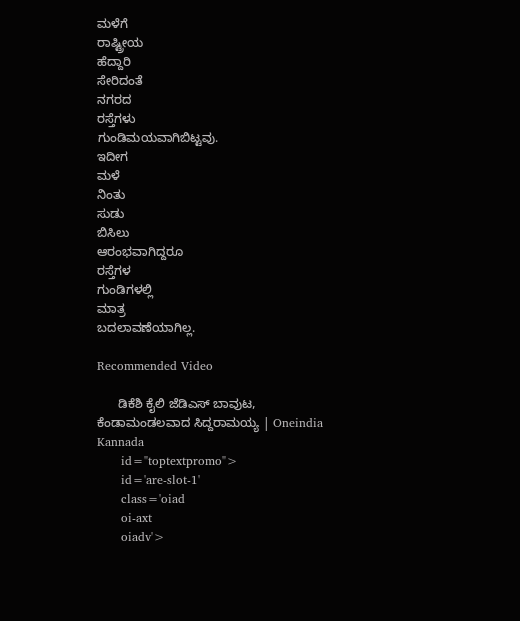ಮಳೆಗೆ
ರಾಷ್ಟ್ರೀಯ
ಹೆದ್ದಾರಿ
ಸೇರಿದಂತೆ
ನಗರದ
ರಸ್ತೆಗಳು
ಗುಂಡಿಮಯವಾಗಿಬಿಟ್ಟವು.
ಇದೀಗ
ಮಳೆ
ನಿಂತು
ಸುಡು
ಬಿಸಿಲು
ಆರಂಭವಾಗಿದ್ದರೂ
ರಸ್ತೆಗಳ
ಗುಂಡಿಗಳಲ್ಲಿ
ಮಾತ್ರ
ಬದಲಾವಣೆಯಾಗಿಲ್ಲ.

Recommended Video

      ಡಿಕೆಶಿ ಕೈಲಿ ಜೆಡಿಎಸ್ ಬಾವುಟ, ಕೆಂಡಾಮಂಡಲವಾದ ಸಿದ್ದರಾಮಯ್ಯ | Oneindia Kannada
      id="toptextpromo">
      id='are-slot-1'
      class='oiad
      oi-axt
      oiadv'>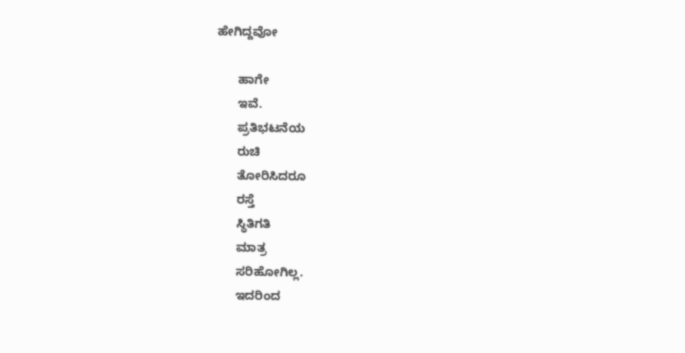ಹೇಗಿದ್ದವೋ

      ಹಾಗೇ
      ಇವೆ.
      ಪ್ರತಿಭಟನೆಯ
      ರುಚಿ
      ತೋರಿಸಿದರೂ
      ರಸ್ತೆ
      ಸ್ಥಿತಿಗತಿ
      ಮಾತ್ರ
      ಸರಿಹೋಗಿಲ್ಲ.
      ಇದರಿಂದ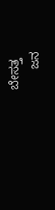ಬೇಸತ್ತ
      ಜನ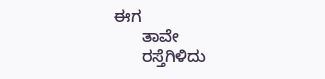ಈಗ
      ತಾವೇ
      ರಸ್ತೆಗಿಳಿದು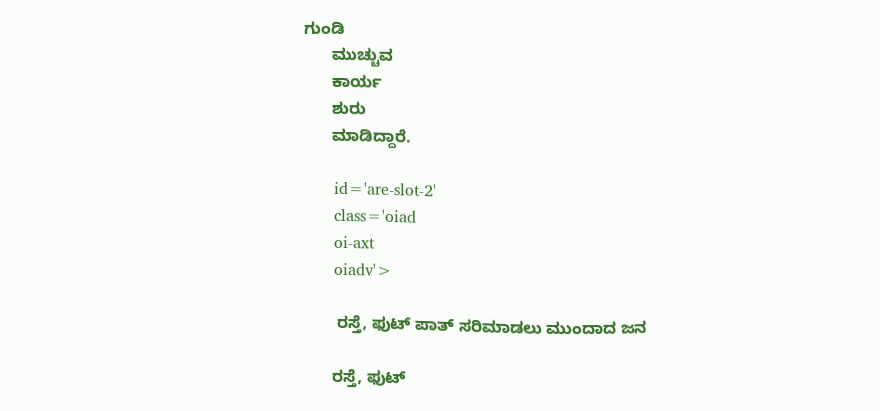ಗುಂಡಿ
      ಮುಚ್ಚುವ
      ಕಾರ್ಯ
      ಶುರು
      ಮಾಡಿದ್ದಾರೆ.

      id='are-slot-2'
      class='oiad
      oi-axt
      oiadv'>

       ರಸ್ತೆ, ಫುಟ್ ಪಾತ್ ಸರಿಮಾಡಲು ಮುಂದಾದ ಜನ

      ರಸ್ತೆ, ಫುಟ್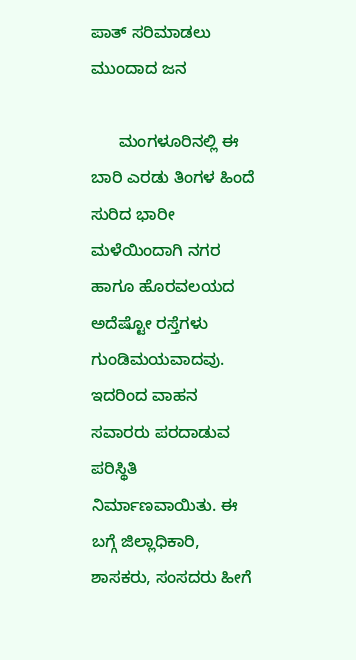ಪಾತ್ ಸರಿಮಾಡಲು ಮುಂದಾದ ಜನ

      ಮಂಗಳೂರಿನಲ್ಲಿ ಈ ಬಾರಿ ಎರಡು ತಿಂಗಳ ಹಿಂದೆ ಸುರಿದ ಭಾರೀ ಮಳೆಯಿಂದಾಗಿ ನಗರ ಹಾಗೂ ಹೊರವಲಯದ ಅದೆಷ್ಟೋ ರಸ್ತೆಗಳು ಗುಂಡಿಮಯವಾದವು. ಇದರಿಂದ ವಾಹನ ಸವಾರರು ಪರದಾಡುವ ಪರಿಸ್ಥಿತಿ ನಿರ್ಮಾಣವಾಯಿತು. ಈ ಬಗ್ಗೆ ಜಿಲ್ಲಾಧಿಕಾರಿ, ಶಾಸಕರು, ಸಂಸದರು ಹೀಗೆ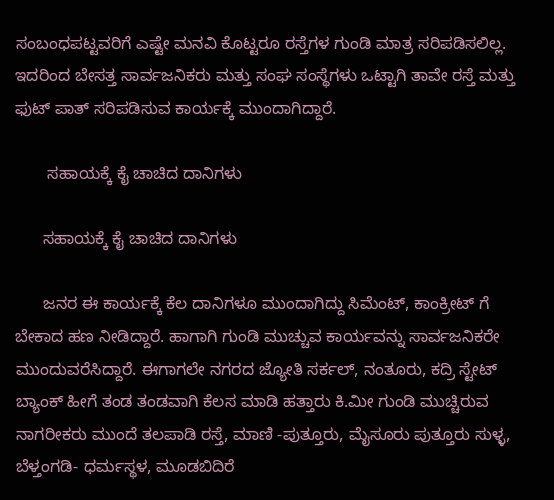ಸಂಬಂಧಪಟ್ಟವರಿಗೆ ಎಷ್ಟೇ ಮನವಿ ಕೊಟ್ಟರೂ ರಸ್ತೆಗಳ ಗುಂಡಿ ಮಾತ್ರ ಸರಿಪಡಿಸಲಿಲ್ಲ. ಇದರಿಂದ ಬೇಸತ್ತ ಸಾರ್ವಜನಿಕರು ಮತ್ತು ಸಂಘ ಸಂಸ್ಥೆಗಳು ಒಟ್ಟಾಗಿ ತಾವೇ ರಸ್ತೆ ಮತ್ತು ಫುಟ್ ಪಾತ್ ಸರಿಪಡಿಸುವ ಕಾರ್ಯಕ್ಕೆ ಮುಂದಾಗಿದ್ದಾರೆ.

       ಸಹಾಯಕ್ಕೆ ಕೈ ಚಾಚಿದ ದಾನಿಗಳು

      ಸಹಾಯಕ್ಕೆ ಕೈ ಚಾಚಿದ ದಾನಿಗಳು

      ಜನರ ಈ ಕಾರ್ಯಕ್ಕೆ ಕೆಲ ದಾನಿಗಳೂ ಮುಂದಾಗಿದ್ದು ಸಿಮೆಂಟ್, ಕಾಂಕ್ರೀಟ್ ಗೆ ಬೇಕಾದ ಹಣ ನೀಡಿದ್ದಾರೆ. ಹಾಗಾಗಿ ಗುಂಡಿ ಮುಚ್ಚುವ ಕಾರ್ಯವನ್ನು ಸಾರ್ವಜನಿಕರೇ ಮುಂದುವರೆಸಿದ್ದಾರೆ. ಈಗಾಗಲೇ ನಗರದ ಜ್ಯೋತಿ ಸರ್ಕಲ್, ನಂತೂರು, ಕದ್ರಿ ಸ್ಟೇಟ್ ಬ್ಯಾಂಕ್ ಹೀಗೆ ತಂಡ ತಂಡವಾಗಿ ಕೆಲಸ ಮಾಡಿ ಹತ್ತಾರು ಕಿ.ಮೀ ಗುಂಡಿ ಮುಚ್ಚಿರುವ ನಾಗರೀಕರು ಮುಂದೆ ತಲಪಾಡಿ ರಸ್ತೆ, ಮಾಣಿ -ಪುತ್ತೂರು, ಮೈಸೂರು ಪುತ್ತೂರು ಸುಳ್ಳ, ಬೆಳ್ತಂಗಡಿ- ಧರ್ಮಸ್ಥಳ, ಮೂಡಬಿದಿರೆ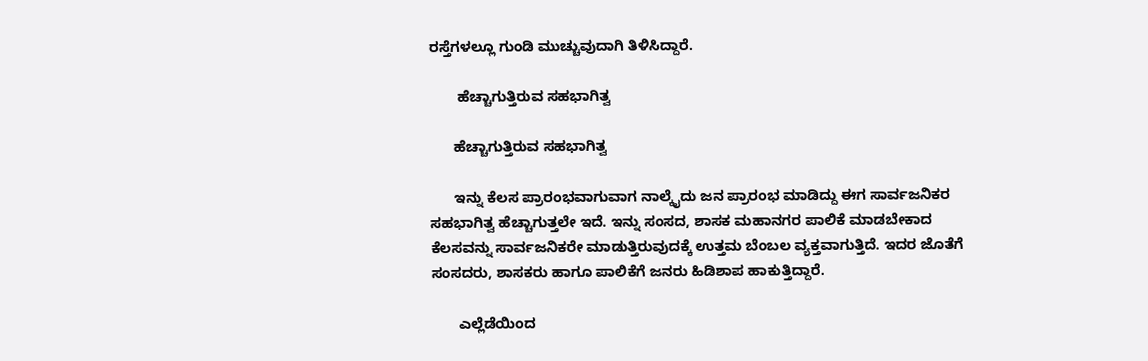ರಸ್ತೆಗಳಲ್ಲೂ ಗುಂಡಿ ಮುಚ್ಚುವುದಾಗಿ ತಿಳಿಸಿದ್ದಾರೆ.

       ಹೆಚ್ಚಾಗುತ್ತಿರುವ ಸಹಭಾಗಿತ್ವ

      ಹೆಚ್ಚಾಗುತ್ತಿರುವ ಸಹಭಾಗಿತ್ವ

      ಇನ್ನು ಕೆಲಸ ಪ್ರಾರಂಭವಾಗುವಾಗ ನಾಲ್ಕೈದು ಜನ ಪ್ರಾರಂಭ ಮಾಡಿದ್ದು ಈಗ ಸಾರ್ವಜನಿಕರ ಸಹಭಾಗಿತ್ವ ಹೆಚ್ಚಾಗುತ್ತಲೇ ಇದೆ. ಇನ್ನು ಸಂಸದ, ಶಾಸಕ ಮಹಾನಗರ ಪಾಲಿಕೆ ಮಾಡಬೇಕಾದ ಕೆಲಸವನ್ನು ಸಾರ್ವಜನಿಕರೇ ಮಾಡುತ್ತಿರುವುದಕ್ಕೆ ಉತ್ತಮ ಬೆಂಬಲ ವ್ಯಕ್ತವಾಗುತ್ತಿದೆ. ಇದರ ಜೊತೆಗೆ ಸಂಸದರು, ಶಾಸಕರು ಹಾಗೂ ಪಾಲಿಕೆಗೆ ಜನರು ಹಿಡಿಶಾಪ ಹಾಕುತ್ತಿದ್ದಾರೆ.

       ಎಲ್ಲೆಡೆಯಿಂದ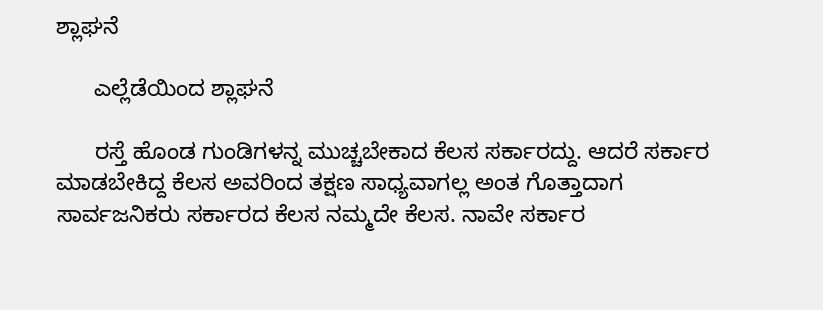ಶ್ಲಾಘನೆ

      ಎಲ್ಲೆಡೆಯಿಂದ ಶ್ಲಾಘನೆ

      ರಸ್ತೆ ಹೊಂಡ ಗುಂಡಿಗಳನ್ನ ಮುಚ್ಚಬೇಕಾದ ಕೆಲಸ ಸರ್ಕಾರದ್ದು. ಆದರೆ ಸರ್ಕಾರ ಮಾಡಬೇಕಿದ್ದ ಕೆಲಸ ಅವರಿಂದ ತಕ್ಷಣ ಸಾಧ್ಯವಾಗಲ್ಲ ಅಂತ ಗೊತ್ತಾದಾಗ ಸಾರ್ವಜನಿಕರು ಸರ್ಕಾರದ ಕೆಲಸ ನಮ್ಮದೇ ಕೆಲಸ. ನಾವೇ ಸರ್ಕಾರ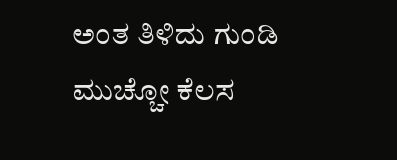ಅಂತ ತಿಳಿದು ಗುಂಡಿ ಮುಚ್ಚೋ ಕೆಲಸ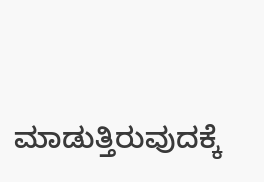ಮಾಡುತ್ತಿರುವುದಕ್ಕೆ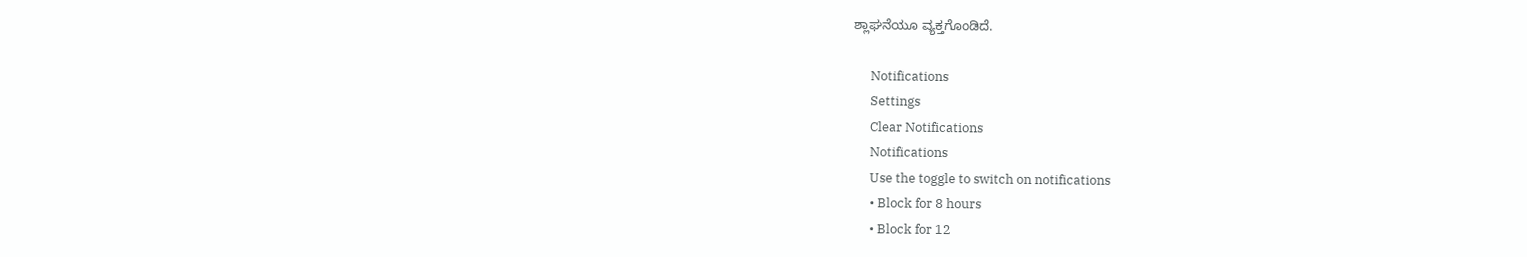ಶ್ಲಾಘನೆಯೂ ವ್ಯಕ್ತಗೊಂಡಿದೆ.

      Notifications
      Settings
      Clear Notifications
      Notifications
      Use the toggle to switch on notifications
      • Block for 8 hours
      • Block for 12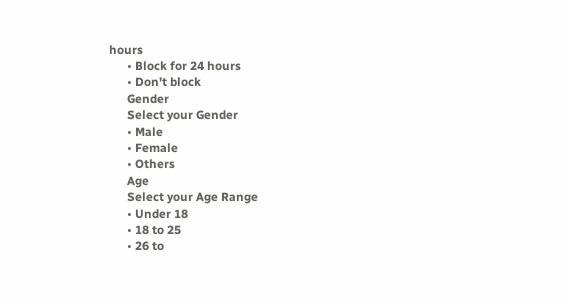hours
      • Block for 24 hours
      • Don't block
      Gender
      Select your Gender
      • Male
      • Female
      • Others
      Age
      Select your Age Range
      • Under 18
      • 18 to 25
      • 26 to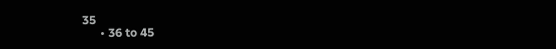35
      • 36 to 45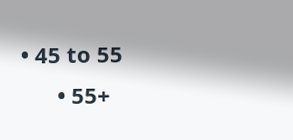• 45 to 55
      • 55+